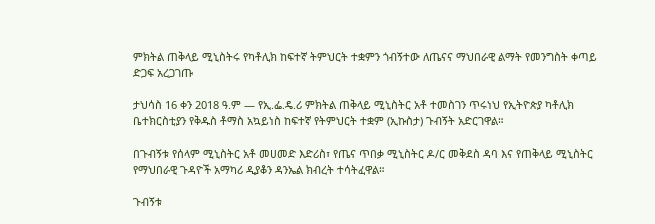ምክትል ጠቅላይ ሚኒስትሩ የካቶሊክ ከፍተኛ ትምህርት ተቋምን ጎብኝተው ለጤናና ማህበራዊ ልማት የመንግስት ቀጣይ ድጋፍ አረጋገጡ

ታህሳስ 16 ቀን 2018 ዓ.ም — የኢ.ፌ.ዴ.ሪ ምክትል ጠቅላይ ሚኒስትር አቶ ተመስገን ጥሩነህ የኢትዮጵያ ካቶሊክ ቤተክርስቲያን የቅዱስ ቶማስ አኳይነስ ከፍተኛ የትምህርት ተቋም (ኢኩስታ) ጉብኝት አድርገዋል።

በጉብኝቱ የሰላም ሚኒስትር አቶ መሀመድ እድሪስ፣ የጤና ጥበቃ ሚኒስትር ዶ/ር መቅደስ ዳባ እና የጠቅላይ ሚኒስትር የማህበራዊ ጉዳዮች አማካሪ ዲያቆን ዳንኤል ክብረት ተሳትፈዋል።

ጉብኝቱ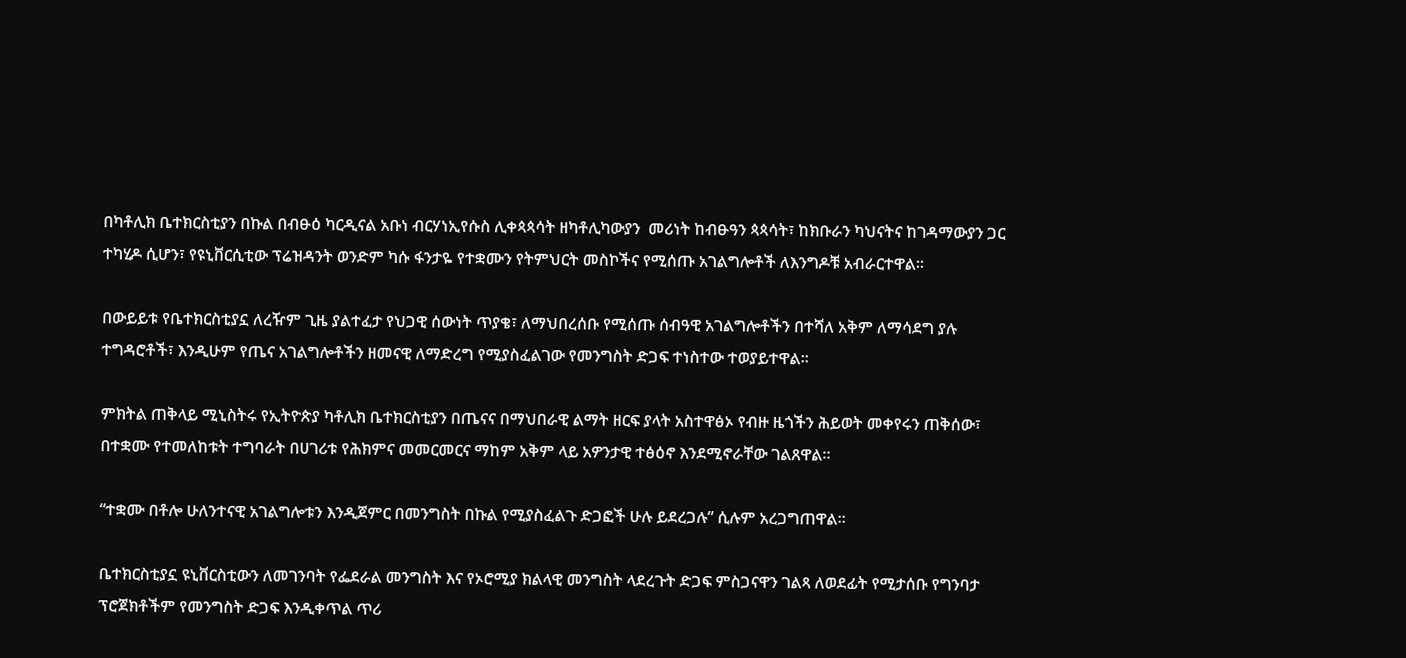በካቶሊክ ቤተክርስቲያን በኩል በብፁዕ ካርዲናል አቡነ ብርሃነኢየሱስ ሊቀጳጳሳት ዘካቶሊካውያን  መሪነት ከብፁዓን ጳጳሳት፣ ከክቡራን ካህናትና ከገዳማውያን ጋር ተካሂዶ ሲሆን፣ የዩኒቨርሲቲው ፕሬዝዳንት ወንድም ካሱ ፋንታዬ የተቋሙን የትምህርት መስኮችና የሚሰጡ አገልግሎቶች ለእንግዶቹ አብራርተዋል።

በውይይቱ የቤተክርስቲያኗ ለረዥም ጊዜ ያልተፈታ የህጋዊ ሰውነት ጥያቄ፣ ለማህበረሰቡ የሚሰጡ ሰብዓዊ አገልግሎቶችን በተሻለ አቅም ለማሳደግ ያሉ ተግዳሮቶች፣ እንዲሁም የጤና አገልግሎቶችን ዘመናዊ ለማድረግ የሚያስፈልገው የመንግስት ድጋፍ ተነስተው ተወያይተዋል።

ምክትል ጠቅላይ ሚኒስትሩ የኢትዮጵያ ካቶሊክ ቤተክርስቲያን በጤናና በማህበራዊ ልማት ዘርፍ ያላት አስተዋፅኦ የብዙ ዜጎችን ሕይወት መቀየሩን ጠቅሰው፣ በተቋሙ የተመለከቱት ተግባራት በሀገሪቱ የሕክምና መመርመርና ማከም አቅም ላይ አዎንታዊ ተፅዕኖ እንደሚኖራቸው ገልጸዋል።

“ተቋሙ በቶሎ ሁለንተናዊ አገልግሎቱን እንዲጀምር በመንግስት በኩል የሚያስፈልጉ ድጋፎች ሁሉ ይደረጋሉ” ሲሉም አረጋግጠዋል።

ቤተክርስቲያኗ ዩኒቨርስቲውን ለመገንባት የፌደራል መንግስት እና የኦሮሚያ ክልላዊ መንግስት ላደረጉት ድጋፍ ምስጋናዋን ገልጻ ለወደፊት የሚታሰቡ የግንባታ ፕሮጀክቶችም የመንግስት ድጋፍ እንዲቀጥል ጥሪ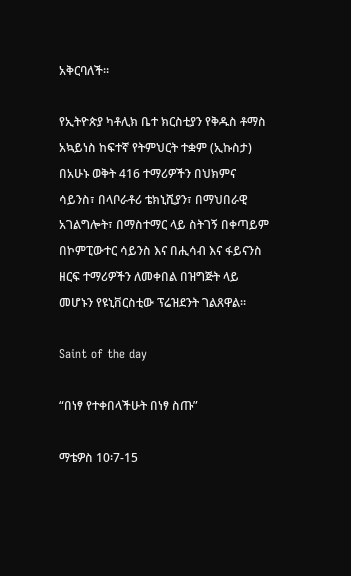አቅርባለች።

የኢትዮጵያ ካቶሊክ ቤተ ክርስቲያን የቅዱስ ቶማስ አኳይነስ ከፍተኛ የትምህርት ተቋም (ኢኩስታ) በአሁኑ ወቅት 416 ተማሪዎችን በህክምና ሳይንስ፣ በላቦራቶሪ ቴክኒሺያን፣ በማህበራዊ አገልግሎት፣ በማስተማር ላይ ስትገኝ በቀጣይም በኮምፒውተር ሳይንስ እና በሒሳብ እና ፋይናንስ ዘርፍ ተማሪዎችን ለመቀበል በዝግጅት ላይ መሆኑን የዩኒቨርስቲው ፕሬዝደንት ገልጸዋል።

Saint of the day

“በነፃ የተቀበላችሁት በነፃ ስጡ”

ማቴዎስ 10፡7-15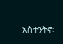አስተንትኖ፡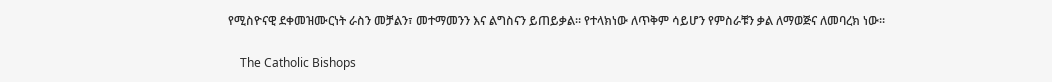የሚስዮናዊ ደቀመዝሙርነት ራስን መቻልን፣ መተማመንን እና ልግስናን ይጠይቃል። የተላክነው ለጥቅም ሳይሆን የምስራቹን ቃል ለማወጅና ለመባረክ ነው።

    The Catholic Bishops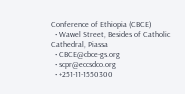Conference of Ethiopia (CBCE)
  • Wawel Street, Besides of Catholic Cathedral, Piassa
  • CBCE@cbce-gs.org
  • scpr@eccsdco.org
  • +251-11-1550300